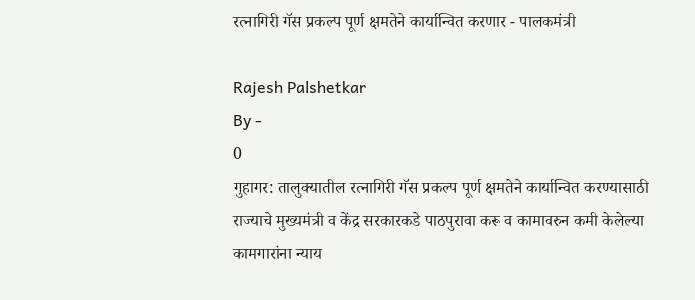रत्नागिरी गॅस प्रकल्प पूर्ण क्षमतेने कार्यान्वित करणार - पालकमंत्री

Rajesh Palshetkar
By -
0
गुहागर: तालुक्‍यातील रत्नागिरी गॅस प्रकल्प पूर्ण क्षमतेने कार्यान्वित करण्यासाठी राज्याचे मुख्यमंत्री व केंद्र सरकारकडे पाठपुरावा करू व कामावरुन कमी केलेल्या कामगारांना न्याय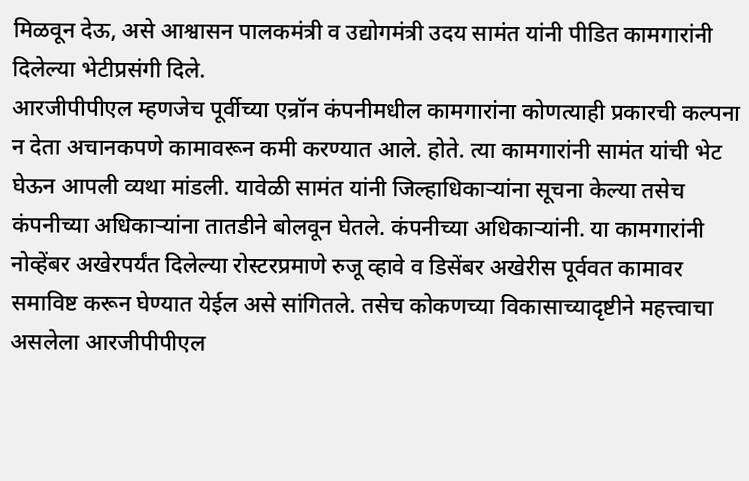मिळवून देऊ, असे आश्वासन पालकमंत्री व उद्योगमंत्री उदय सामंत यांनी पीडित कामगारांनी दिलेल्या भेटीप्रसंगी दिले.
आरजीपीपीएल म्हणजेच पूर्वीच्या एन्रॉन कंपनीमधील कामगारांना कोणत्याही प्रकारची कल्पना न देता अचानकपणे कामावरून कमी करण्यात आले. होते. त्या कामगारांनी सामंत यांची भेट घेऊन आपली व्यथा मांडली. यावेळी सामंत यांनी जिल्हाधिकार्‍यांना सूचना केल्या तसेच कंपनीच्या अधिकाऱ्यांना तातडीने बोलवून घेतले. कंपनीच्या अधिकार्‍यांनी. या कामगारांनी नोव्हेंबर अखेरपर्यंत दिलेल्या रोस्टरप्रमाणे रुजू व्हावे व डिसेंबर अखेरीस पूर्ववत कामावर समाविष्ट करून घेण्यात येईल असे सांगितले. तसेच कोकणच्या विकासाच्यादृष्टीने महत्त्वाचा असलेला आरजीपीपीएल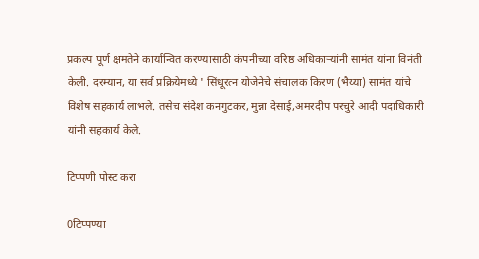प्रकल्प पूर्ण क्षमतेने कार्यान्वित करण्यासाठी कंपनीच्या वरिष्ठ अधिकाऱ्यांनी सामंत यांना विनंती केली. दरम्यान, या सर्व प्रक्रियेमध्ये ' सिंधूरत्न योजेनेचे संचालक किरण (भैय्या) सामंत यांचे विशेष सहकार्य लाभले. तसेच संदेश कनगुटकर, मुन्ना देसाई,अमरदीप परचुरे आदी पदाधिकारी यांनी सहकार्य केले.

टिप्पणी पोस्ट करा

0टिप्पण्या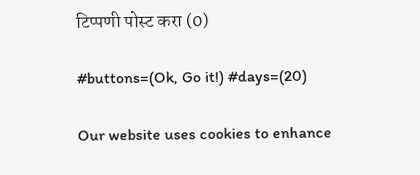टिप्पणी पोस्ट करा (0)

#buttons=(Ok, Go it!) #days=(20)

Our website uses cookies to enhance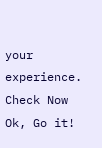your experience. Check Now
Ok, Go it!